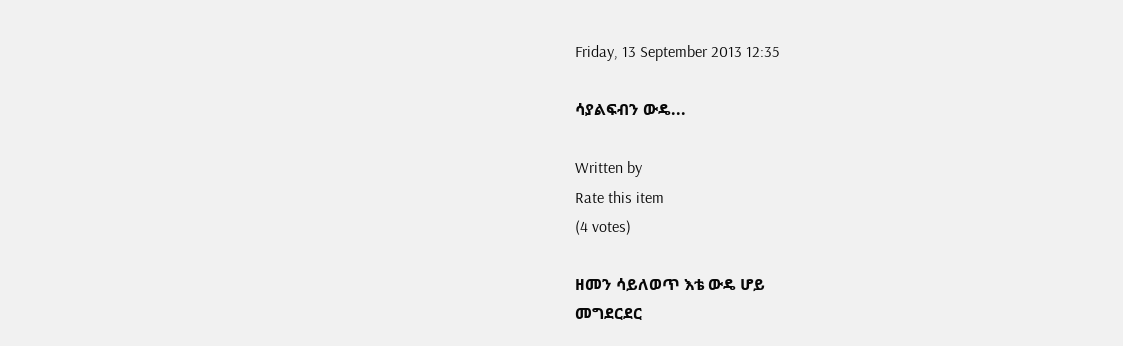Friday, 13 September 2013 12:35

ሳያልፍብን ውዴ...

Written by
Rate this item
(4 votes)

ዘመን ሳይለወጥ እቴ ውዴ ሆይ
መግደርደር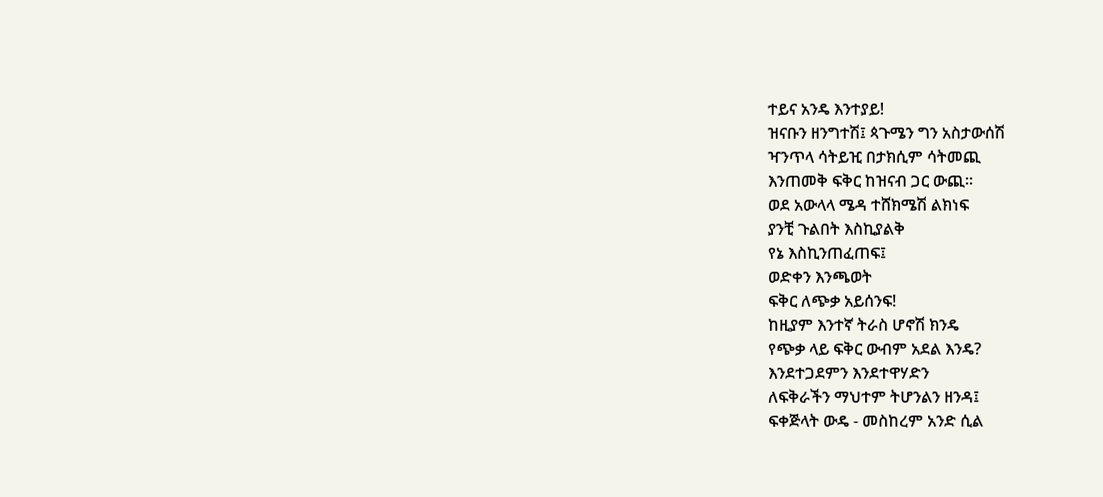ተይና አንዴ እንተያይ!
ዝናቡን ዘንግተሽ፤ ጳጉሜን ግን አስታውሰሽ
ዣንጥላ ሳትይዢ በታክሲም ሳትመጪ
እንጠመቅ ፍቅር ከዝናብ ጋር ውጪ፡፡
ወደ አውላላ ሜዳ ተሸክሜሽ ልክነፍ
ያንቺ ጉልበት እስኪያልቅ
የኔ እስኪንጠፈጠፍ፤
ወድቀን እንጫወት
ፍቅር ለጭቃ አይሰንፍ!
ከዚያም እንተኛ ትራስ ሆኖሽ ክንዴ
የጭቃ ላይ ፍቅር ውብም አደል እንዴ?
እንደተጋደምን እንደተዋሃድን
ለፍቅራችን ማህተም ትሆንልን ዘንዳ፤
ፍቀጅላት ውዴ - መስከረም አንድ ሲል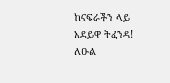ከናፍራችን ላይ
አደይዋ ትፈንዳ!
ለዑል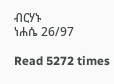ብርሃኑ
ነሐሴ 26/97

Read 5272 times